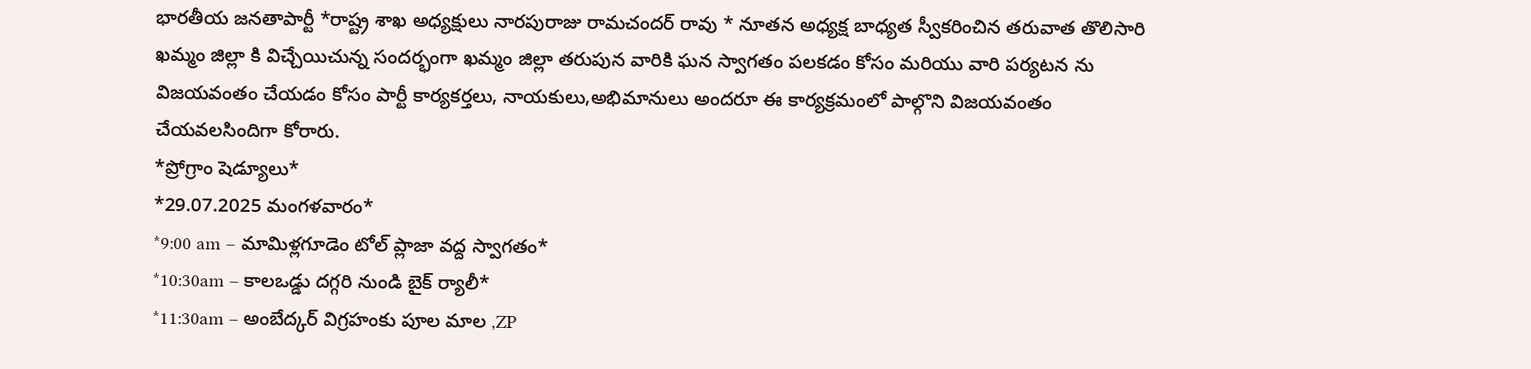భారతీయ జనతాపార్టీ *రాష్ట్ర శాఖ అధ్యక్షులు నారపురాజు రామచందర్ రావు * నూతన అధ్యక్ష బాధ్యత స్వీకరించిన తరువాత తొలిసారి ఖమ్మం జిల్లా కి విచ్చేయిచున్న సందర్భంగా ఖమ్మం జిల్లా తరుపున వారికి ఘన స్వాగతం పలకడం కోసం మరియు వారి పర్యటన ను విజయవంతం చేయడం కోసం పార్టీ కార్యకర్తలు, నాయకులు,అభిమానులు అందరూ ఈ కార్యక్రమంలో పాల్గొని విజయవంతం చేయవలసిందిగా కోరారు.
*ప్రోగ్రాం షెడ్యూలు*
*29.07.2025 మంగళవారం*
*9:00 am – మామిళ్లగూడెం టోల్ ప్లాజా వద్ద స్వాగతం*
*10:30am – కాలఒడ్డు దగ్గరి నుండి బైక్ ర్యాలీ*
*11:30am – అంబేద్కర్ విగ్రహంకు పూల మాల ,ZP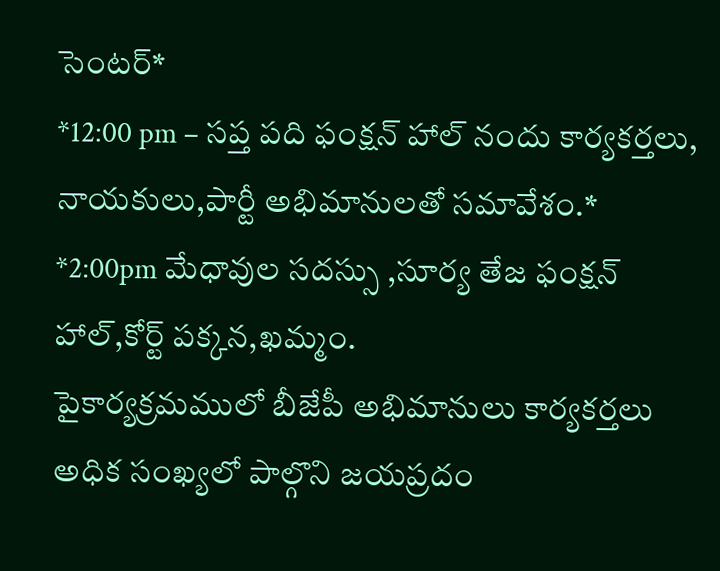సెంటర్*
*12:00 pm – సప్త పది ఫంక్షన్ హాల్ నందు కార్యకర్తలు, నాయకులు,పార్టీ అభిమానులతో సమావేశం.*
*2:00pm మేధావుల సదస్సు ,సూర్య తేజ ఫంక్షన్ హాల్,కోర్ట్ పక్కన,ఖమ్మం.
పైకార్యక్రమములో బీజేపీ అభిమానులు కార్యకర్తలు అధిక సంఖ్యలో పాల్గొని జయప్రదం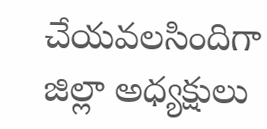చేయవలసిందిగా జిల్లా అధ్యక్షులు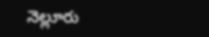నెల్లూరు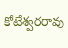కోటేశ్వరరావు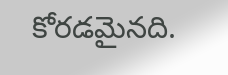కోరడమైనది.